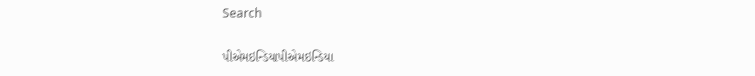Search

પીએમઇન્ડિયાપીએમઇન્ડિયા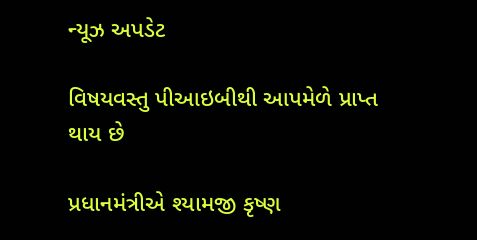ન્યૂઝ અપડેટ

વિષયવસ્તુ પીઆઇબીથી આપમેળે પ્રાપ્ત થાય છે

પ્રધાનમંત્રીએ શ્યામજી કૃષ્ણ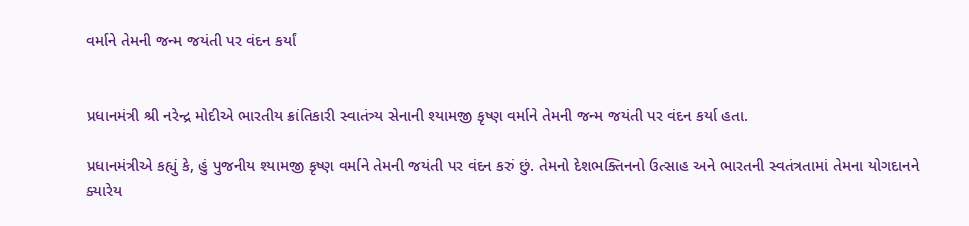વર્માને તેમની જન્મ જયંતી પર વંદન કર્યાં


પ્રધાનમંત્રી શ્રી નરેન્દ્ર મોદીએ ભારતીય ક્રાંતિકારી સ્વાતંત્ર્ય સેનાની શ્યામજી કૃષ્ણ વર્માને તેમની જન્મ જયંતી પર વંદન કર્યા હતા.

પ્રધાનમંત્રીએ કહ્યું કે, હું પુજનીય શ્યામજી કૃષ્ણ વર્માને તેમની જયંતી પર વંદન કરું છું. તેમનો દેશભક્તિનનો ઉત્સાહ અને ભારતની સ્વતંત્રતામાં તેમના યોગદાનને ક્યારેય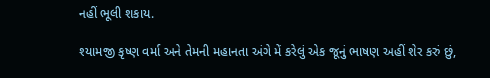નહીં ભૂલી શકાય.

શ્યામજી કૃષ્ણ વર્મા અને તેમની મહાનતા અંગે મેં કરેલું એક જૂનું ભાષણ અહીં શેર કરું છું,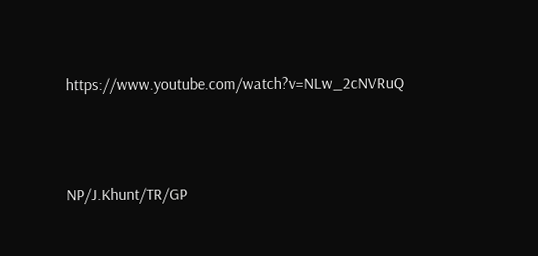https://www.youtube.com/watch?v=NLw_2cNVRuQ



NP/J.Khunt/TR/GP